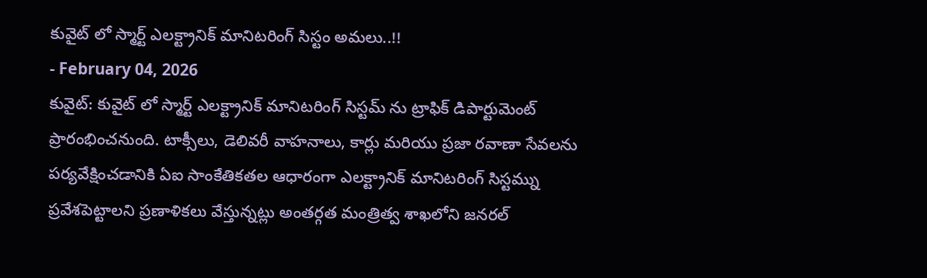కువైట్ లో స్మార్ట్ ఎలక్ట్రానిక్ మానిటరింగ్ సిస్టం అమలు..!!
- February 04, 2026
కువైట్: కువైట్ లో స్మార్ట్ ఎలక్ట్రానిక్ మానిటరింగ్ సిస్టమ్ ను ట్రాఫిక్ డిపార్టుమెంట్ ప్రారంభించనుంది. టాక్సీలు, డెలివరీ వాహనాలు, కార్లు మరియు ప్రజా రవాణా సేవలను పర్యవేక్షించడానికి ఏఐ సాంకేతికతల ఆధారంగా ఎలక్ట్రానిక్ మానిటరింగ్ సిస్టమ్ను ప్రవేశపెట్టాలని ప్రణాళికలు వేస్తున్నట్లు అంతర్గత మంత్రిత్వ శాఖలోని జనరల్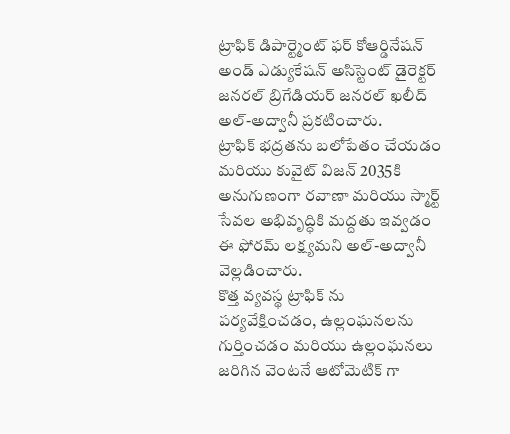ట్రాఫిక్ డిపార్ట్మెంట్ ఫర్ కోఆర్డినేషన్ అండ్ ఎడ్యుకేషన్ అసిస్టెంట్ డైరెక్టర్ జనరల్ బ్రిగేడియర్ జనరల్ ఖలీద్ అల్-అద్వానీ ప్రకటించారు.
ట్రాఫిక్ భద్రతను బలోపేతం చేయడం మరియు కువైట్ విజన్ 2035కి అనుగుణంగా రవాణా మరియు స్మార్ట్ సేవల అభివృద్ధికి మద్దతు ఇవ్వడం ఈ ఫోరమ్ లక్ష్యమని అల్-అద్వానీ వెల్లడించారు.
కొత్త వ్యవస్థ ట్రాఫిక్ ను పర్యవేక్షించడం, ఉల్లంఘనలను గుర్తించడం మరియు ఉల్లంఘనలు జరిగిన వెంటనే ఆటోమెటిక్ గా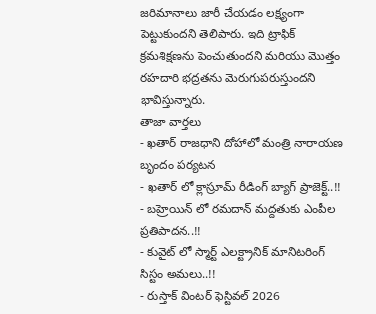జరిమానాలు జారీ చేయడం లక్ష్యంగా పెట్టుకుందని తెలిపారు. ఇది ట్రాఫిక్ క్రమశిక్షణను పెంచుతుందని మరియు మొత్తం రహదారి భద్రతను మెరుగుపరుస్తుందని భావిస్తున్నారు.
తాజా వార్తలు
- ఖతార్ రాజధాని దోహాలో మంత్రి నారాయణ బృందం పర్యటన
- ఖతార్ లో క్లాస్రూమ్ రీడింగ్ బ్యాగ్ ప్రాజెక్ట్..!!
- బహ్రెయిన్ లో రమదాన్ మద్దతుకు ఎంపీల ప్రతిపాదన..!!
- కువైట్ లో స్మార్ట్ ఎలక్ట్రానిక్ మానిటరింగ్ సిస్టం అమలు..!!
- రుస్తాక్ వింటర్ ఫెస్టివల్ 2026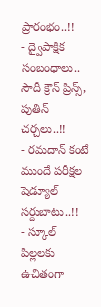ప్రారంభం..!!
- ద్వైపాక్షిక సంబంధాలు.. సౌదీ క్రౌన్ ప్రిన్స్, పుతిన్ చర్చలు..!!
- రమదాన్ కంటే ముందే పరీక్షల షెడ్యూల్ సర్దుబాటు..!!
- స్కూల్ పిల్లలకు ఉచితంగా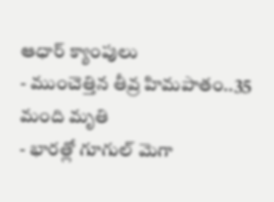ఆధార్ క్యాంపులు
- ముంచెత్తిన తీవ్ర హిమపాతం..35 మంది మృతి
- భారత్లో గూగుల్ మెగా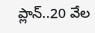ప్లాన్..20 వేల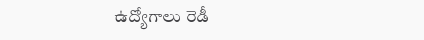ఉద్యోగాలు రెడీ